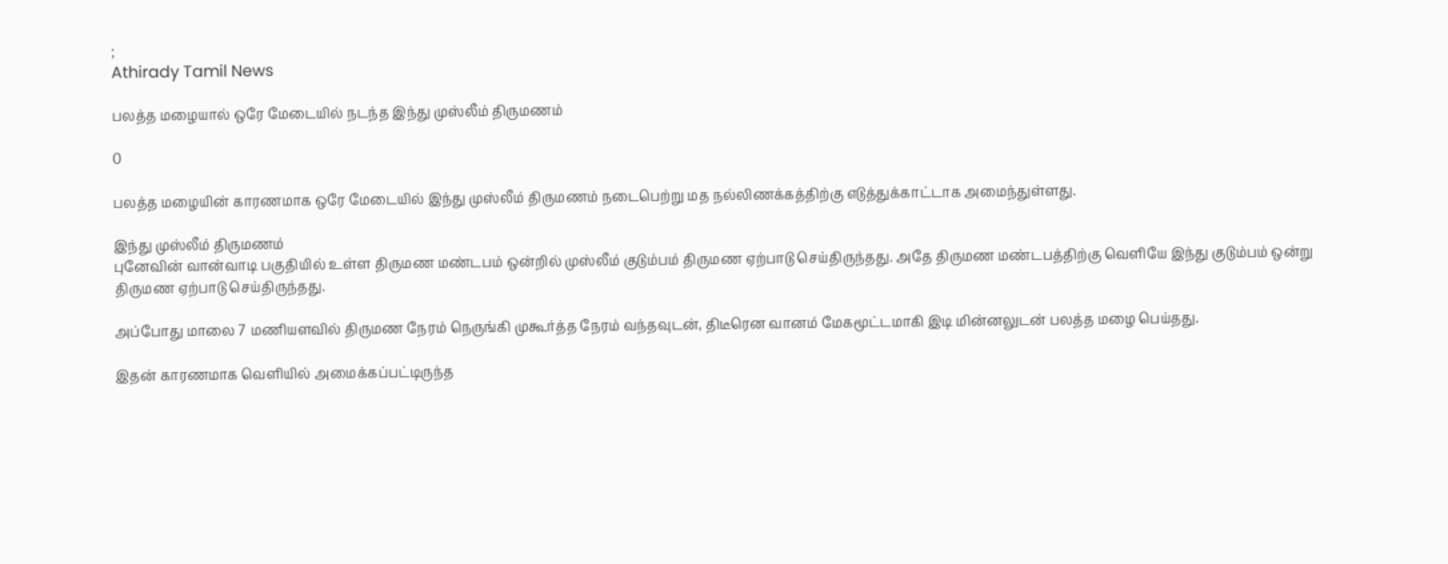;
Athirady Tamil News

பலத்த மழையால் ஒரே மேடையில் நடந்த இந்து முஸ்லீம் திருமணம்

0

பலத்த மழையின் காரணமாக ஒரே மேடையில் இந்து முஸ்லீம் திருமணம் நடைபெற்று மத நல்லிணக்கத்திற்கு எடுத்துக்காட்டாக அமைந்துள்ளது.

இந்து முஸ்லீம் திருமணம்
புனேவின் வான்வாடி பகுதியில் உள்ள திருமண மண்டபம் ஒன்றில் முஸ்லீம் குடும்பம் திருமண ஏற்பாடு செய்திருந்தது. அதே திருமண மண்டபத்திற்கு வெளியே இந்து குடும்பம் ஒன்று திருமண ஏற்பாடு செய்திருந்தது.

அப்போது மாலை 7 மணியளவில் திருமண நேரம் நெருங்கி முகூர்த்த நேரம் வந்தவுடன், திடீரென வானம் மேகமூட்டமாகி இடி மின்னலுடன் பலத்த மழை பெய்தது.

இதன் காரணமாக வெளியில் அமைக்கப்பட்டிருந்த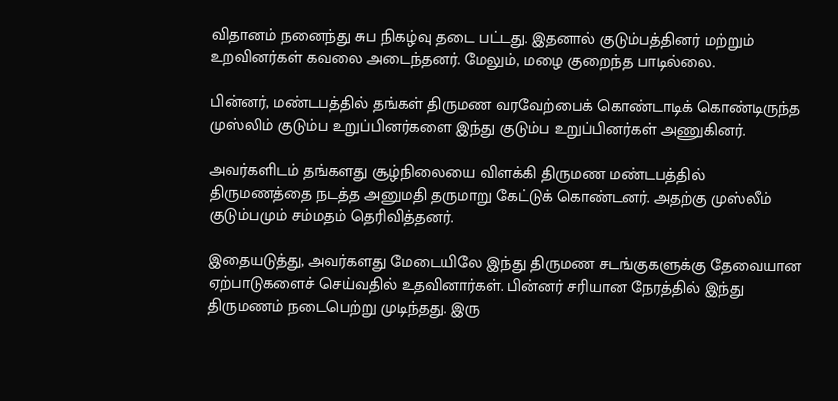விதானம் நனைந்து சுப நிகழ்வு தடை பட்டது. இதனால் குடும்பத்தினர் மற்றும் உறவினர்கள் கவலை அடைந்தனர். மேலும், மழை குறைந்த பாடில்லை.

பின்னர், மண்டபத்தில் தங்கள் திருமண வரவேற்பைக் கொண்டாடிக் கொண்டிருந்த முஸ்லிம் குடும்ப உறுப்பினர்களை இந்து குடும்ப உறுப்பினர்கள் அணுகினர்.

அவர்களிடம் தங்களது சூழ்நிலையை விளக்கி திருமண மண்டபத்தில் திருமணத்தை நடத்த அனுமதி தருமாறு கேட்டுக் கொண்டனர். அதற்கு முஸ்லீம் குடும்பமும் சம்மதம் தெரிவித்தனர்.

இதையடுத்து, அவர்களது மேடையிலே இந்து திருமண சடங்குகளுக்கு தேவையான ஏற்பாடுகளைச் செய்வதில் உதவினார்கள். பின்னர் சரியான நேரத்தில் இந்து திருமணம் நடைபெற்று முடிந்தது. இரு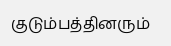குடும்பத்தினரும்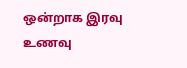ஒன்றாக இரவு உணவு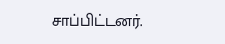சாப்பிட்டனர்.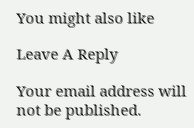You might also like

Leave A Reply

Your email address will not be published.